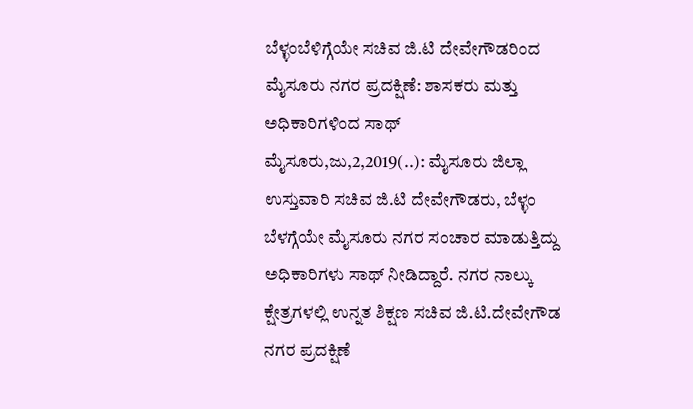ಬೆಳ್ಳಂಬೆಳಿಗ್ಗೆಯೇ ಸಚಿವ ಜಿ.ಟಿ ದೇವೇಗೌಡರಿಂದ ಮೈಸೂರು ನಗರ ಪ್ರದಕ್ಷಿಣೆ: ಶಾಸಕರು ಮತ್ತು ಅಧಿಕಾರಿಗಳಿಂದ ಸಾಥ್ ಮೈಸೂರು,ಜು,2,2019(..): ಮೈಸೂರು ಜಿಲ್ಲಾ ಉಸ್ತುವಾರಿ ಸಚಿವ ಜಿ.ಟಿ ದೇವೇಗೌಡರು, ಬೆಳ್ಳಂ ಬೆಳಗ್ಗೆಯೇ ಮೈಸೂರು ನಗರ ಸಂಚಾರ ಮಾಡುತ್ತಿದ್ದು ಅಧಿಕಾರಿಗಳು ಸಾಥ್ ನೀಡಿದ್ದಾರೆ. ನಗರ ನಾಲ್ಕು ಕ್ಷೇತ್ರಗಳಲ್ಲಿ ಉನ್ನತ ಶಿಕ್ಷಣ ಸಚಿವ ಜಿ.ಟಿ.ದೇವೇಗೌಡ ನಗರ ಪ್ರದಕ್ಷಿಣೆ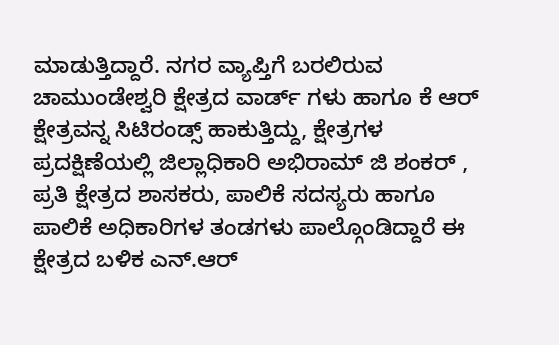ಮಾಡುತ್ತಿದ್ದಾರೆ. ನಗರ ವ್ಯಾಪ್ತಿಗೆ ಬರಲಿರುವ ಚಾಮುಂಡೇಶ್ವರಿ ಕ್ಷೇತ್ರದ ವಾರ್ಡ್ ಗಳು ಹಾಗೂ ಕೆ ಆರ್ ಕ್ಷೇತ್ರವನ್ನ ಸಿಟಿರಂಡ್ಸ್ ಹಾಕುತ್ತಿದ್ದು, ಕ್ಷೇತ್ರಗಳ ಪ್ರದಕ್ಷಿಣೆಯಲ್ಲಿ ಜಿಲ್ಲಾಧಿಕಾರಿ ಅಭಿರಾಮ್ ಜಿ ಶಂಕರ್ , ಪ್ರತಿ ಕ್ಷೇತ್ರದ ಶಾಸಕರು, ಪಾಲಿಕೆ ಸದಸ್ಯರು ಹಾಗೂ ಪಾಲಿಕೆ ಅಧಿಕಾರಿಗಳ ತಂಡಗಳು ಪಾಲ್ಗೊಂಡಿದ್ದಾರೆ ಈ ಕ್ಷೇತ್ರದ ಬಳಿಕ ಎನ್.ಆರ್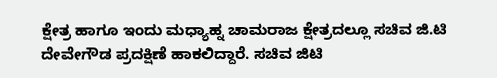ಕ್ಷೇತ್ರ ಹಾಗೂ ಇಂದು ಮಧ್ಯಾಹ್ನ ಚಾಮರಾಜ ಕ್ಷೇತ್ರದಲ್ಲೂ ಸಚಿವ ಜಿ.ಟಿ ದೇವೇಗೌಡ ಪ್ರದಕ್ಷಿಣೆ ಹಾಕಲಿದ್ದಾರೆ. ಸಚಿವ ಜಿಟಿ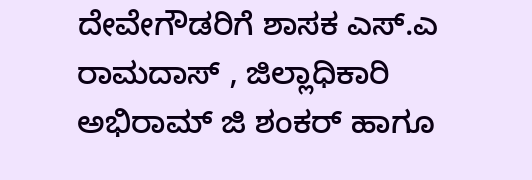ದೇವೇಗೌಡರಿಗೆ ಶಾಸಕ ಎಸ್.ಎ ರಾಮದಾಸ್ , ಜಿಲ್ಲಾಧಿಕಾರಿ ಅಭಿರಾಮ್ ಜಿ ಶಂಕರ್ ಹಾಗೂ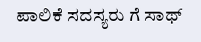ಪಾಲಿಕೆ ಸದಸ್ಯರು ಗೆ ಸಾಥ್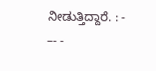ನೀಡುತ್ತಿದ್ದಾರೆ. : - –- -